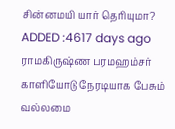சின்னமயி யார் தெரியுமா?
ADDED :4617 days ago
ராமகிருஷ்ண பரமஹம்சர் காளியோடு நேரடியாக பேசும் வல்லமை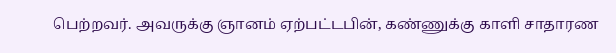பெற்றவர். அவருக்கு ஞானம் ஏற்பட்டபின், கண்ணுக்கு காளி சாதாரண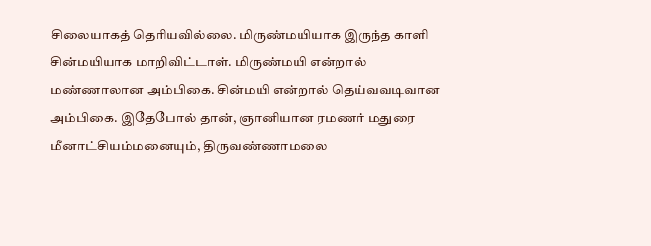சிலையாகத் தெரியவில்லை. மிருண்மயியாக இருந்த காளி சின்மயியாக மாறிவிட்டாள். மிருண்மயி என்றால் மண்ணாலான அம்பிகை. சின்மயி என்றால் தெய்வவடிவான அம்பிகை. இதேபோல் தான், ஞானியான ரமணர் மதுரை மீனாட்சியம்மனையும், திருவண்ணாமலை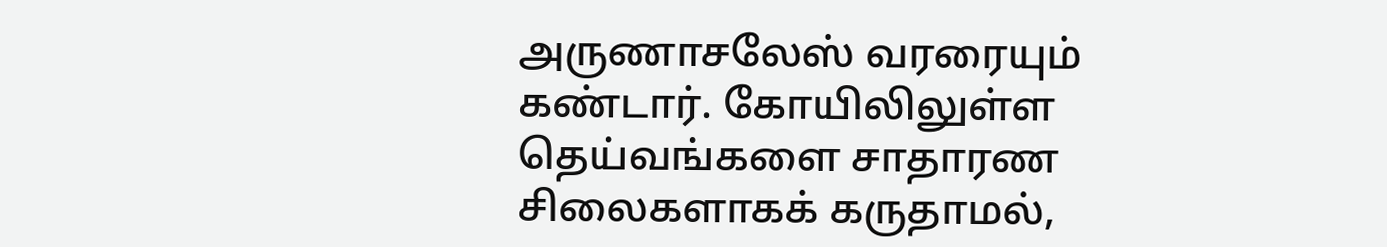அருணாசலேஸ் வரரையும் கண்டார். கோயிலிலுள்ள தெய்வங்களை சாதாரண சிலைகளாகக் கருதாமல்,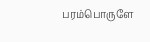பரம்பொருளே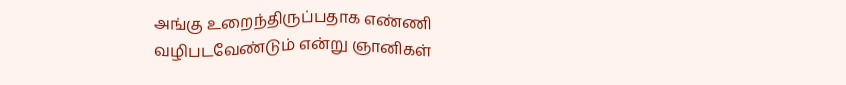அங்கு உறைந்திருப்பதாக எண்ணி வழிபடவேண்டும் என்று ஞானிகள்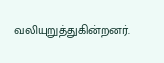வலியுறுத்துகின்றனர்.